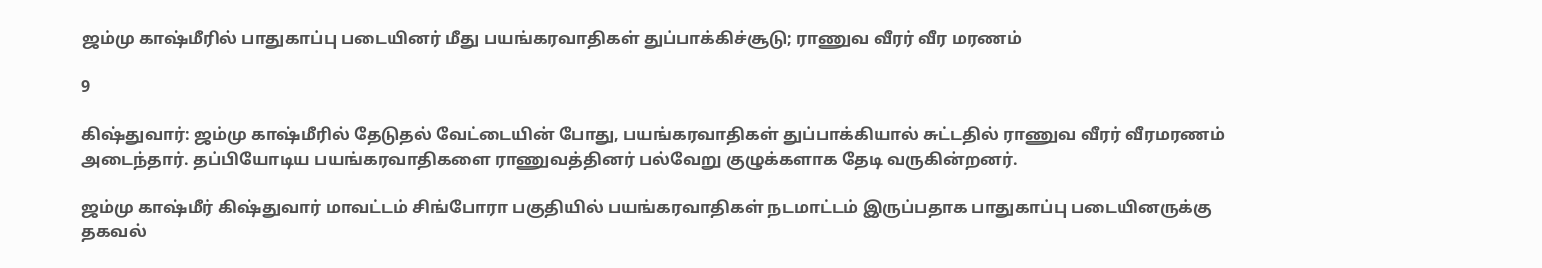ஜம்மு காஷ்மீரில் பாதுகாப்பு படையினர் மீது பயங்கரவாதிகள் துப்பாக்கிச்சூடு; ராணுவ வீரர் வீர மரணம்

9

கிஷ்துவார்: ஜம்மு காஷ்மீரில் தேடுதல் வேட்டையின் போது, பயங்கரவாதிகள் துப்பாக்கியால் சுட்டதில் ராணுவ வீரர் வீரமரணம் அடைந்தார். தப்பியோடிய பயங்கரவாதிகளை ராணுவத்தினர் பல்வேறு குழுக்களாக தேடி வருகின்றனர்.

ஜம்மு காஷ்மீர் கிஷ்துவார் மாவட்டம் சிங்போரா பகுதியில் பயங்கரவாதிகள் நடமாட்டம் இருப்பதாக பாதுகாப்பு படையினருக்கு தகவல்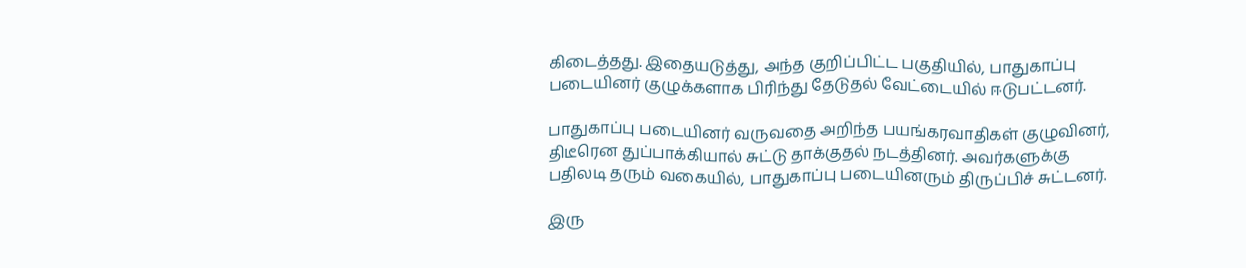கிடைத்தது. இதையடுத்து, அந்த குறிப்பிட்ட பகுதியில், பாதுகாப்பு படையினர் குழுக்களாக பிரிந்து தேடுதல் வேட்டையில் ஈடுபட்டனர்.

பாதுகாப்பு படையினர் வருவதை அறிந்த பயங்கரவாதிகள் குழுவினர், திடீரென துப்பாக்கியால் சுட்டு தாக்குதல் நடத்தினர். அவர்களுக்கு பதிலடி தரும் வகையில், பாதுகாப்பு படையினரும் திருப்பிச் சுட்டனர்.

இரு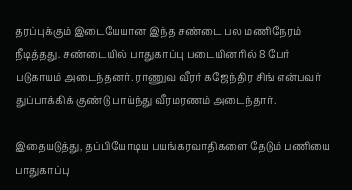தரப்புக்கும் இடையேயான இந்த சண்டை பல மணிநேரம் நீடித்தது. சண்டையில் பாதுகாப்பு படையினரில் 8 பேர் படுகாயம் அடைந்தனர். ராணுவ வீரர் கஜேந்திர சிங் என்பவர் துப்பாக்கிக் குண்டு பாய்ந்து வீரமரணம் அடைந்தார்.

இதையடுத்து, தப்பியோடிய பயங்கரவாதிகளை தேடும் பணியை பாதுகாப்பு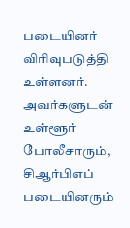படையினர் விரிவுபடுத்தி உள்ளனர். அவர்களுடன் உள்ளூர் போலீசாரும், சிஆர்பிஎப் படையினரும்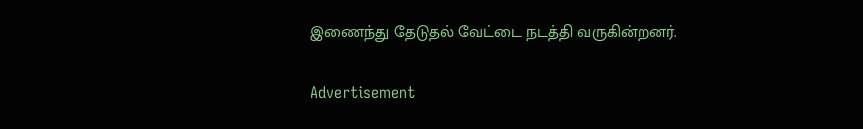இணைந்து தேடுதல் வேட்டை நடத்தி வருகின்றனர்.

Advertisement